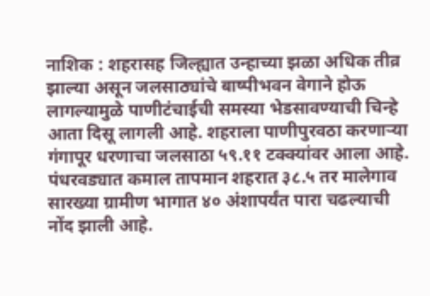नाशिक : शहरासह जिल्ह्यात उन्हाच्या झळा अधिक तीव्र झाल्या असून जलसाठ्यांचे बाष्पीभवन वेगाने होऊ लागल्यामुळे पाणीटंचाईची समस्या भेडसावण्याची चिन्हे आता दिसू लागली आहे. शहराला पाणीपुरवठा करणाऱ्या गंगापूर धरणाचा जलसाठा ५९.११ टक्क्यांवर आला आहे.
पंधरवड्यात कमाल तापमान शहरात ३८.५ तर मालेगाव सारख्या ग्रामीण भागात ४० अंशापर्यंत पारा चढल्याची नोंद झाली आहे.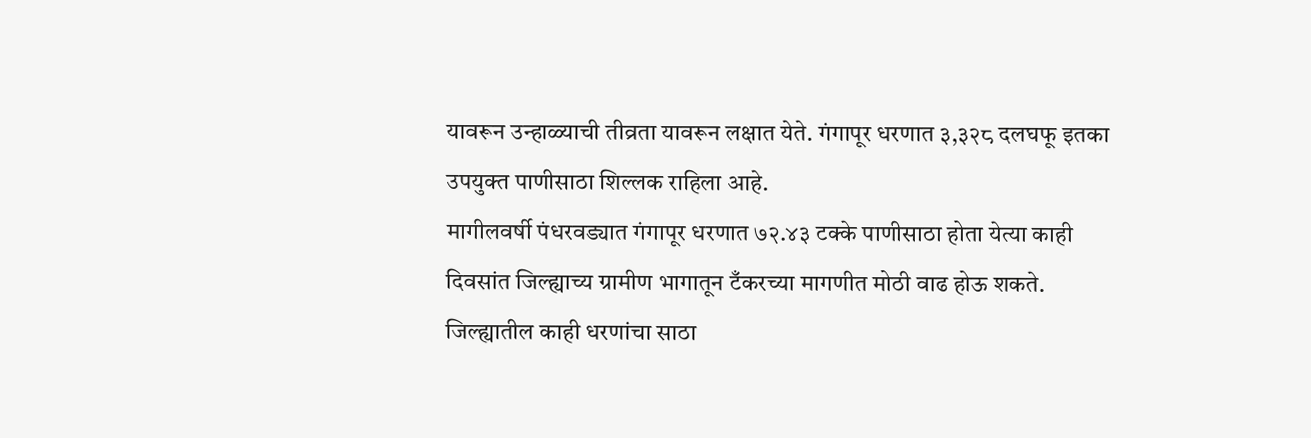यावरून उन्हाळ्याची तीव्रता यावरून लक्षात येते. गंगापूर धरणात ३,३२८ दलघफू इतका उपयुक्त पाणीसाठा शिल्लक राहिला आहे.
मागीलवर्षी पंधरवड्यात गंगापूर धरणात ७२.४३ टक्के पाणीसाठा होता येत्या काही दिवसांत जिल्ह्याच्य ग्रामीण भागातून टँकरच्या मागणीत मोठी वाढ होऊ शकते.
जिल्ह्यातील काही धरणांचा साठा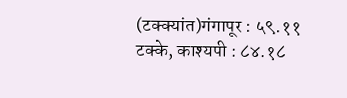(टक्क्यांत)गंगापूर : ५९.११ टक्के, काश्यपी : ८४.१८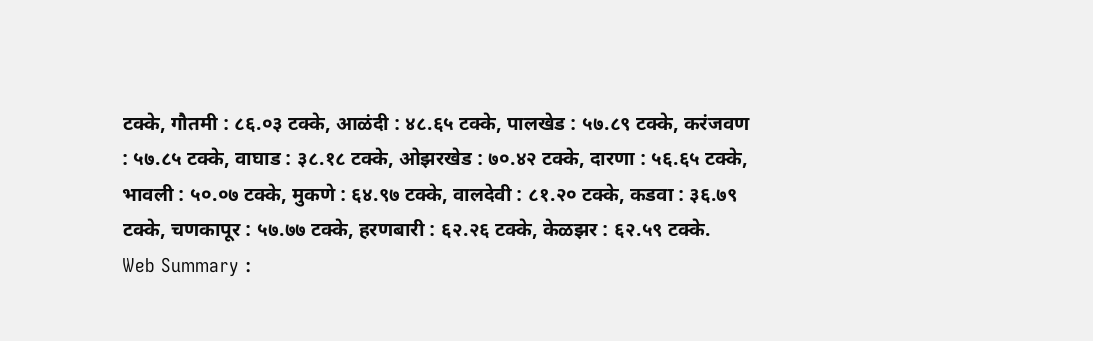टक्के, गौतमी : ८६.०३ टक्के, आळंदी : ४८.६५ टक्के, पालखेड : ५७.८९ टक्के, करंजवण : ५७.८५ टक्के, वाघाड : ३८.१८ टक्के, ओझरखेड : ७०.४२ टक्के, दारणा : ५६.६५ टक्के, भावली : ५०.०७ टक्के, मुकणे : ६४.९७ टक्के, वालदेवी : ८१.२० टक्के, कडवा : ३६.७९ टक्के, चणकापूर : ५७.७७ टक्के, हरणबारी : ६२.२६ टक्के, केळझर : ६२.५९ टक्के.
Web Summary :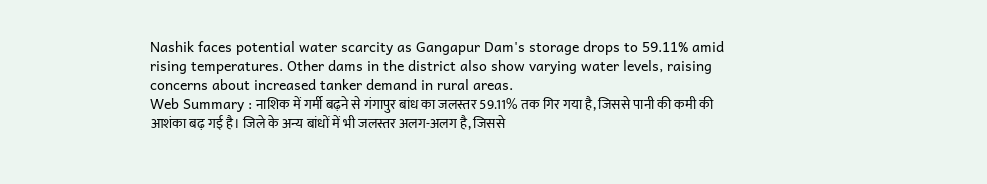Nashik faces potential water scarcity as Gangapur Dam's storage drops to 59.11% amid rising temperatures. Other dams in the district also show varying water levels, raising concerns about increased tanker demand in rural areas.
Web Summary : नाशिक में गर्मी बढ़ने से गंगापुर बांध का जलस्तर 59.11% तक गिर गया है, जिससे पानी की कमी की आशंका बढ़ गई है। जिले के अन्य बांधों में भी जलस्तर अलग-अलग है, जिससे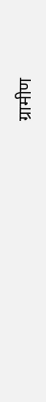ग्रामीण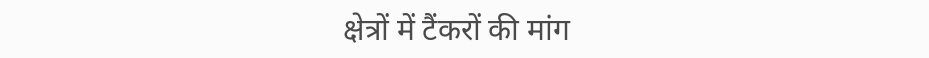क्षेत्रों में टैंकरों की मांग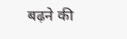बढ़ने की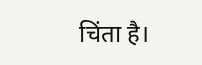चिंता है।